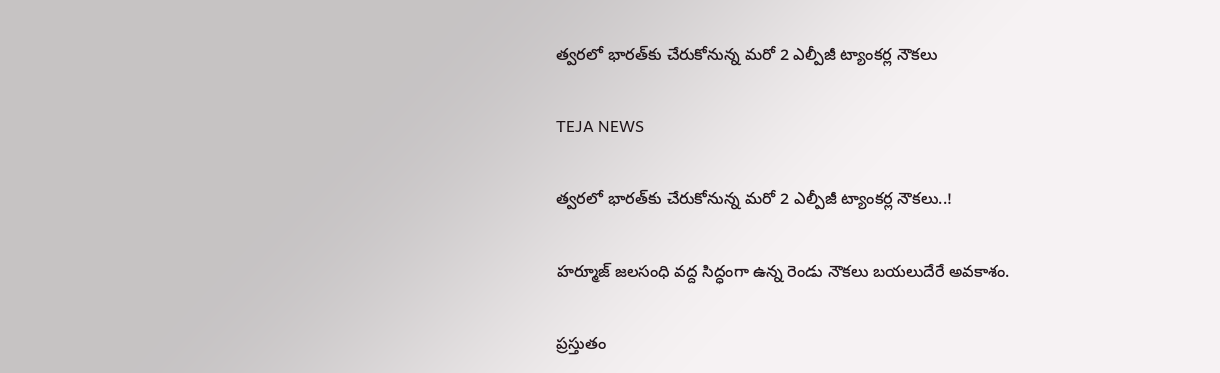త్వరలో భారత్‌కు చేరుకోనున్న మరో 2 ఎల్పీజీ ట్యాంకర్ల నౌకలు

TEJA NEWS

త్వరలో భారత్‌కు చేరుకోనున్న మరో 2 ఎల్పీజీ ట్యాంకర్ల నౌకలు..!

హర్మూజ్ జలసంధి వద్ద సిద్ధంగా ఉన్న రెండు నౌకలు బయలుదేరే అవకాశం.

ప్రస్తుతం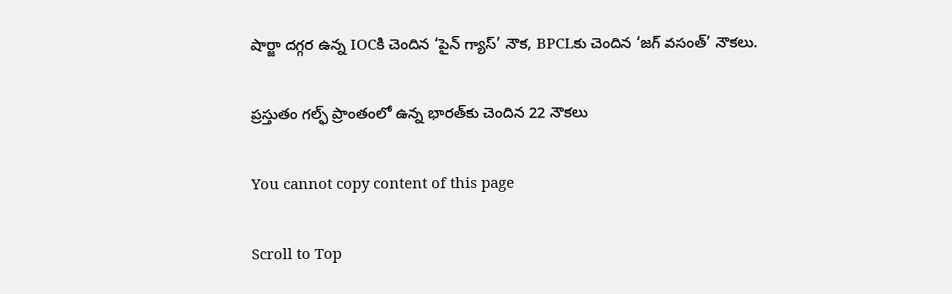షార్జా దగ్గర ఉన్న IOCకి చెందిన ‘పైన్ గ్యాస్’ నౌక, BPCLకు చెందిన ‘జగ్ వసంత్’ నౌకలు.

ప్రస్తుతం గల్ఫ్ ప్రాంతంలో ఉన్న భారత్‌కు చెందిన 22 నౌకలు

You cannot copy content of this page

Scroll to Top